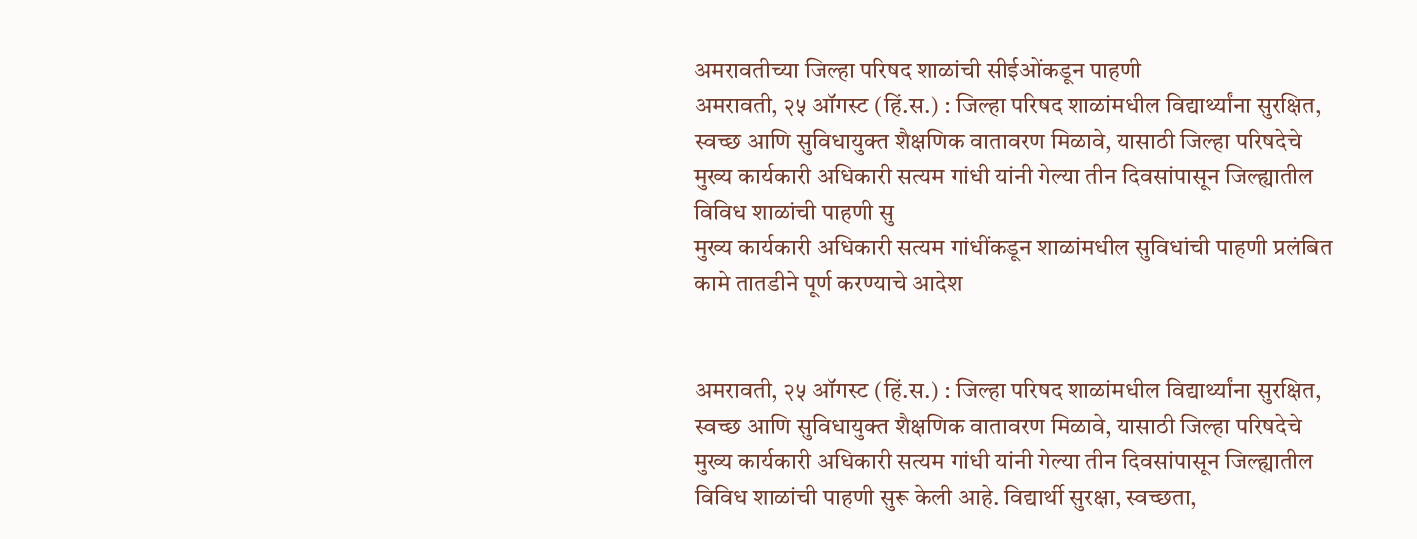अमरावतीच्या जिल्हा परिषद शाळांची सीईओंकडून पाहणी
अमरावती, २५ ऑगस्ट (हिं.स.) : जिल्हा परिषद शाळांमधील विद्यार्थ्यांना सुरक्षित, स्वच्छ आणि सुविधायुक्त शैक्षणिक वातावरण मिळावे, यासाठी जिल्हा परिषदेचे मुख्य कार्यकारी अधिकारी सत्यम गांधी यांनी गेल्या तीन दिवसांपासून जिल्ह्यातील विविध शाळांची पाहणी सु
मुख्य कार्यकारी अधिकारी सत्यम गांधींकडून शाळांमधील सुविधांची पाहणी प्रलंबित कामे तातडीने पूर्ण करण्याचे आदेश


अमरावती, २५ ऑगस्ट (हिं.स.) : जिल्हा परिषद शाळांमधील विद्यार्थ्यांना सुरक्षित, स्वच्छ आणि सुविधायुक्त शैक्षणिक वातावरण मिळावे, यासाठी जिल्हा परिषदेचे मुख्य कार्यकारी अधिकारी सत्यम गांधी यांनी गेल्या तीन दिवसांपासून जिल्ह्यातील विविध शाळांची पाहणी सुरू केली आहे. विद्यार्थी सुरक्षा, स्वच्छता,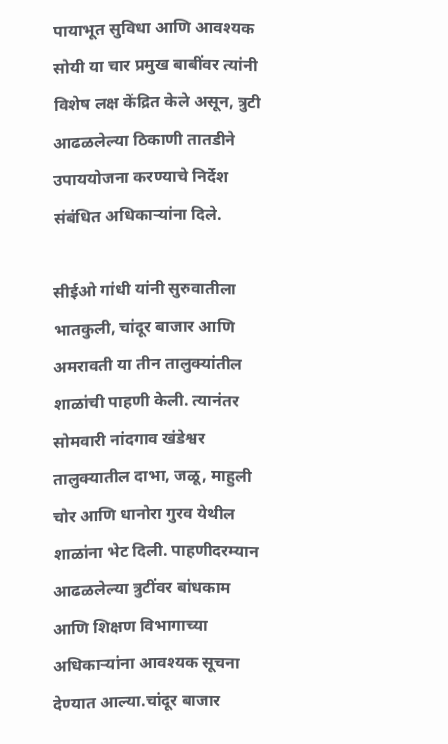पायाभूत सुविधा आणि आवश्यक सोयी या चार प्रमुख बाबींवर त्यांनी विशेष लक्ष केंद्रित केले असून, त्रुटी आढळलेल्या ठिकाणी तातडीने उपाययोजना करण्याचे निर्देश संबंधित अधिकाऱ्यांना दिले.

सीईओ गांधी यांनी सुरुवातीला भातकुली, चांदूर बाजार आणि अमरावती या तीन तालुक्यांतील शाळांची पाहणी केली. त्यानंतर सोमवारी नांदगाव खंडेश्वर तालुक्यातील दाभा, जळू, माहुली चोर आणि धानोरा गुरव येथील शाळांना भेट दिली. पाहणीदरम्यान आढळलेल्या त्रुटींवर बांधकाम आणि शिक्षण विभागाच्या अधिकाऱ्यांना आवश्यक सूचना देण्यात आल्या.चांदूर बाजार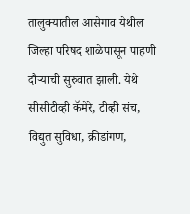तालुक्यातील आसेगाव येथील जिल्हा परिषद शाळेपासून पाहणी दौऱ्याची सुरुवात झाली. येथे सीसीटीव्ही कॅमेरे, टीव्ही संच, विद्युत सुविधा, क्रीडांगण,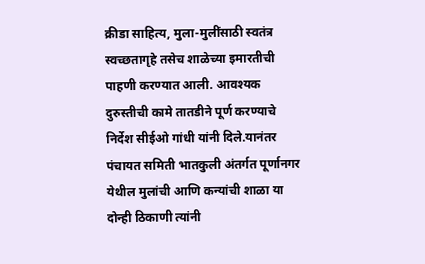क्रीडा साहित्य, मुला-मुलींसाठी स्वतंत्र स्वच्छतागृहे तसेच शाळेच्या इमारतीची पाहणी करण्यात आली. आवश्यक दुरुस्तीची कामे तातडीने पूर्ण करण्याचे निर्देश सीईओ गांधी यांनी दिले.यानंतर पंचायत समिती भातकुली अंतर्गत पूर्णानगर येथील मुलांची आणि कन्यांची शाळा या दोन्ही ठिकाणी त्यांनी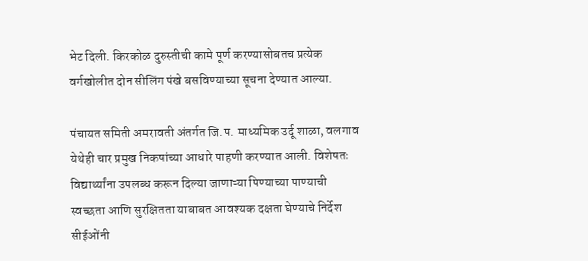भेट दिली. किरकोळ दुरुस्तीची कामे पूर्ण करण्यासोबतच प्रत्येक वर्गखोलीत दोन सीलिंग पंखे बसविण्याच्या सूचना देण्यात आल्या.

पंचायत समिती अमरावती अंतर्गत जि.प. माध्यमिक उर्दू शाळा, वलगाव येथेही चार प्रमुख निकषांच्या आधारे पाहणी करण्यात आली. विशेषतः विद्यार्थ्यांना उपलब्ध करून दिल्या जाणाऱ्या पिण्याच्या पाण्याची स्वच्छता आणि सुरक्षितता याबाबत आवश्यक दक्षता घेण्याचे निर्देश सीईओंनी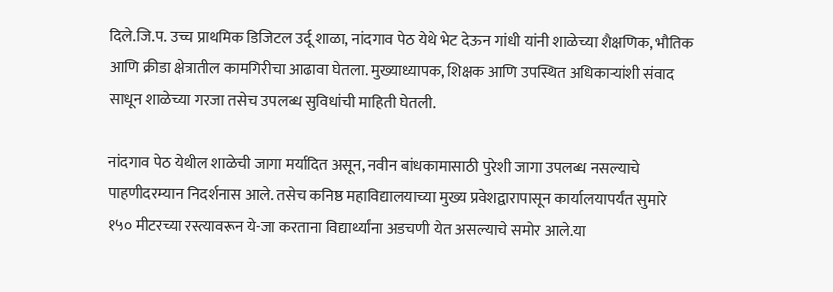दिले.जि.प. उच्च प्राथमिक डिजिटल उर्दू शाळा, नांदगाव पेठ येथे भेट देऊन गांधी यांनी शाळेच्या शैक्षणिक, भौतिक आणि क्रीडा क्षेत्रातील कामगिरीचा आढावा घेतला. मुख्याध्यापक, शिक्षक आणि उपस्थित अधिकाऱ्यांशी संवाद साधून शाळेच्या गरजा तसेच उपलब्ध सुविधांची माहिती घेतली.

नांदगाव पेठ येथील शाळेची जागा मर्यादित असून, नवीन बांधकामासाठी पुरेशी जागा उपलब्ध नसल्याचे पाहणीदरम्यान निदर्शनास आले. तसेच कनिष्ठ महाविद्यालयाच्या मुख्य प्रवेशद्वारापासून कार्यालयापर्यंत सुमारे १५० मीटरच्या रस्त्यावरून ये-जा करताना विद्यार्थ्यांना अडचणी येत असल्याचे समोर आले.या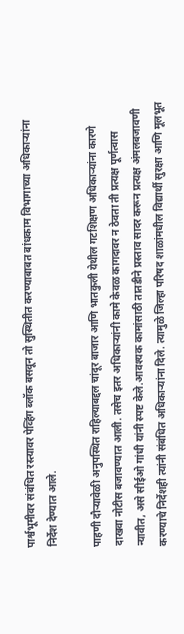पार्श्वभूमीवर संबंधित रस्त्यावर पेव्हिंग ब्लॉक बसवून तो सुस्थितीत करण्याबाबत बांधकाम विभागाच्या अधिकाऱ्यांना निर्देश देण्यात आले.

पाहणी दौऱ्यावेळी अनुपस्थित राहिल्याबद्दल चांदूर बाजार आणि भातकुली येथील गटशिक्षण अधिकाऱ्यांना कारणे दाखवा नोटीस बजावण्यात आली. तसेच इतर अधिकाऱ्यांनी कामे केवळ कागदावर न ठेवता ती प्रत्यक्ष पूर्णत्वास न्यावीत, असे सीईओ गांधी यांनी स्पष्ट केले.आवश्यक कामांसाठी तातडीने प्रस्ताव सादर करून प्रत्यक्ष अंमलबजावणी करण्याचे निर्देशही त्यांनी संबंधित अधिकाऱ्यांना दिले. त्यामुळे जिल्हा परिषद शाळांमधील विद्यार्थी सुरक्षा आणि मूलभूत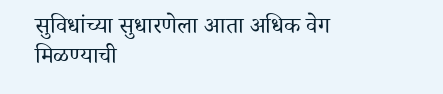सुविधांच्या सुधारणेला आता अधिक वेग मिळण्याची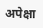अपेक्षा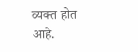व्यक्त होत आहे.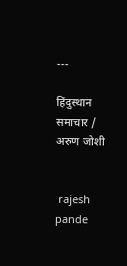---

हिंदुस्थान समाचार / अरुण जोशी


 rajesh pande